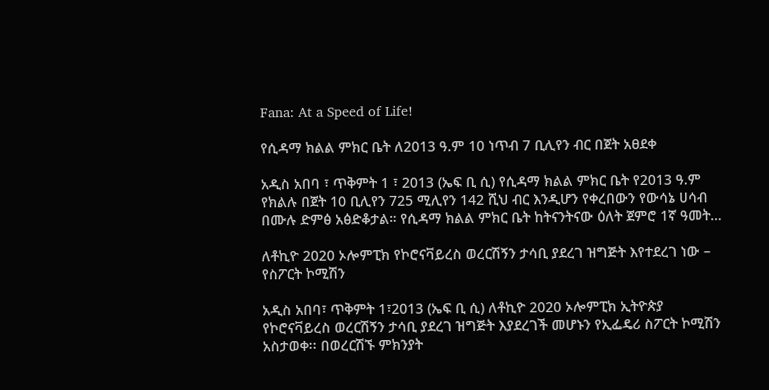Fana: At a Speed of Life!

የሲዳማ ክልል ምክር ቤት ለ2013 ዓ.ም 10 ነጥብ 7 ቢሊየን ብር በጀት አፀደቀ

አዲስ አበባ ፣ ጥቅምት 1 ፣ 2013 (ኤፍ ቢ ሲ) የሲዳማ ክልል ምክር ቤት የ2013 ዓ.ም የክልሉ በጀት 10 ቢሊየን 725 ሚሊየን 142 ሺህ ብር እንዲሆን የቀረበውን የውሳኔ ሀሳብ በሙሉ ድምፅ አፅድቆታል። የሲዳማ ክልል ምክር ቤት ከትናንትናው ዕለት ጀምሮ 1ኛ ዓመት…

ለቶኪዮ 2020 ኦሎምፒክ የኮሮናቫይረስ ወረርሽኝን ታሳቢ ያደረገ ዝግጅት እየተደረገ ነው – የስፖርት ኮሚሽን

አዲስ አበባ፣ ጥቅምት 1፣2013 (ኤፍ ቢ ሲ) ለቶኪዮ 2020 ኦሎምፒክ ኢትዮጵያ የኮሮናቫይረስ ወረርሽኝን ታሳቢ ያደረገ ዝግጅት እያደረገች መሆኑን የኢፌዴሪ ስፖርት ኮሚሽን አስታወቀ፡፡ በወረርሽኙ ምክንያት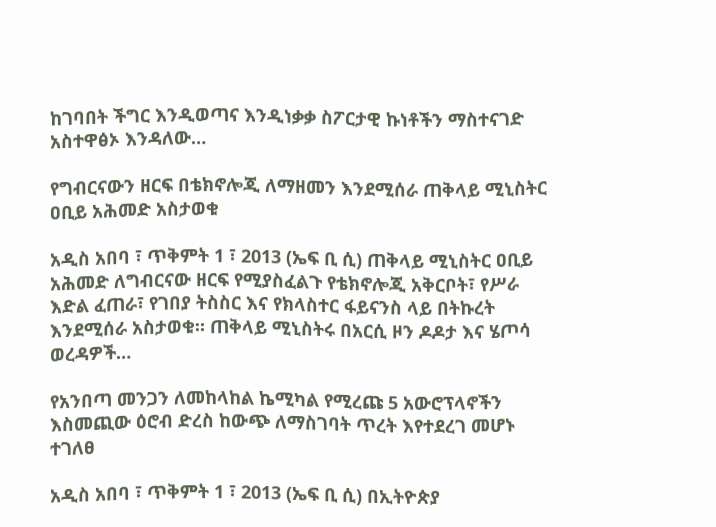ከገባበት ችግር እንዲወጣና እንዲነቃቃ ስፖርታዊ ኩነቶችን ማስተናገድ አስተዋፅኦ እንዳለው…

የግብርናውን ዘርፍ በቴክኖሎጂ ለማዘመን እንደሚሰራ ጠቅላይ ሚኒስትር ዐቢይ አሕመድ አስታወቁ

አዲስ አበባ ፣ ጥቅምት 1 ፣ 2013 (ኤፍ ቢ ሲ) ጠቅላይ ሚኒስትር ዐቢይ አሕመድ ለግብርናው ዘርፍ የሚያስፈልጉ የቴክኖሎጂ አቅርቦት፣ የሥራ እድል ፈጠራ፣ የገበያ ትስስር እና የክላስተር ፋይናንስ ላይ በትኩረት እንደሚሰራ አስታወቁ። ጠቅላይ ሚኒስትሩ በአርሲ ዞን ዶዶታ እና ሄጦሳ ወረዳዎች…

የአንበጣ መንጋን ለመከላከል ኬሚካል የሚረጩ 5 አውሮፕላኖችን እስመጪው ዕሮብ ድረስ ከውጭ ለማስገባት ጥረት እየተደረገ መሆኑ ተገለፀ

አዲስ አበባ ፣ ጥቅምት 1 ፣ 2013 (ኤፍ ቢ ሲ) በኢትዮጵያ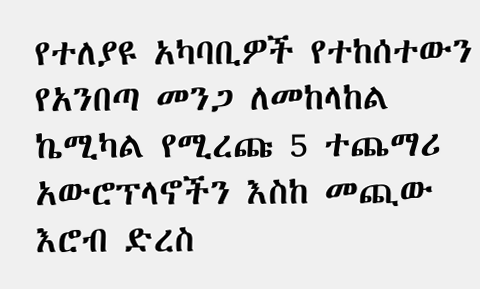የተለያዩ አካባቢዎች የተከሰተውን የአንበጣ መንጋ ለመከላከል ኬሚካል የሚረጩ 5 ተጨማሪ አውሮፕላኖችን እስከ መጪው እሮብ ድረስ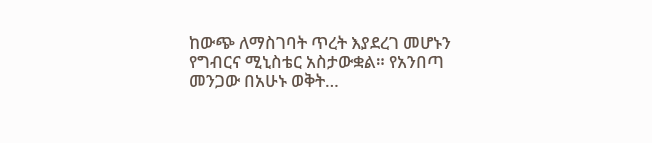ከውጭ ለማስገባት ጥረት እያደረገ መሆኑን የግብርና ሚኒስቴር አስታውቋል። የአንበጣ መንጋው በአሁኑ ወቅት…